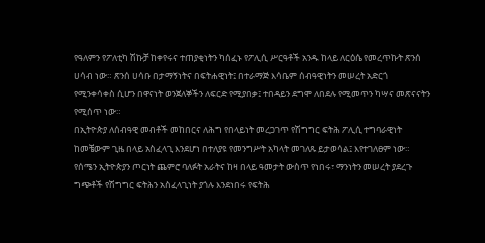የዓለምን የፖለቲካ ሽኩቻ ከቀየሩና ተጠያቂነትን ካሰፈኑ የፖሊሲ ሥርዓቶች አንዱ ከላይ ለርዕሴ የመረጥኩት ጽንሰ ሀሳብ ነው። ጽንሰ ሀሳቡ በታማኝነትና በፍትሐዊነት፤ በተራማጅ እሳቤም ሰብዓዊነትን መሠረት አድርጎ የሚንቀሳቀስ ሲሆን በዋናነት ወንጀለኞችን ለፍርድ የሚያበቃ፤ ተበዳይን ደግሞ ለበደሉ የሚመጥን ካሣና መጽናናትን የሚሰጥ ነው።
በኢትዮጵያ ለሰብዓዊ መብቶች መከበርና ለሕግ የበላይነት መረጋገጥ የሽግግር ፍትሕ ፖሊሲ ተግባራዊነት ከመቼውም ጊዜ በላይ አስፈላጊ እንደሆነ በተለያዩ የመንግሥት አካላት መገለጹ ይታወሳል፤ እየተገለፀም ነው። የሰሜን ኢትዮጵያን ጦርነት ጨምሮ ባለፉት አራትና ከዛ በላይ ዓመታት ውስጥ የነበሩ፣ ማንነትን መሠረት ያደረጉ ግጭቶች የሽግግር ፍትሕን አስፈላጊነት ያጎሉ እንደነበሩ የፍትሕ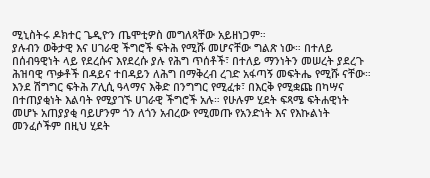ሚኒስትሩ ዶክተር ጌዲዮን ጤሞቲዎስ መግለጻቸው አይዘነጋም።
ያሉብን ወቅታዊ እና ሀገራዊ ችግሮች ፍትሕ የሚሹ መሆናቸው ግልጽ ነው። በተለይ በሰብዓዊነት ላይ የደረሱና እየደረሱ ያሉ የሕግ ጥሰቶች፣ በተለይ ማንነትን መሠረት ያደረጉ ሕዝባዊ ጥቃቶች በዳይና ተበዳይን ለሕግ በማቅረብ ረገድ አፋጣኝ መፍትሔ የሚሹ ናቸው።
እንደ ሽግግር ፍትሕ ፖሊሲ ዓላማና እቅድ በንግግር የሚፈቱ፣ በእርቅ የሚቋጩ በካሣና በተጠያቂነት እልባት የሚያገኙ ሀገራዊ ችግሮች አሉ። የሁሉም ሂደት ፍጻሜ ፍትሐዊነት መሆኑ አጠያያቂ ባይሆንም ጎን ለጎን አብረው የሚመጡ የአንድነት እና የእኩልነት መንፈሶችም በዚህ ሂደት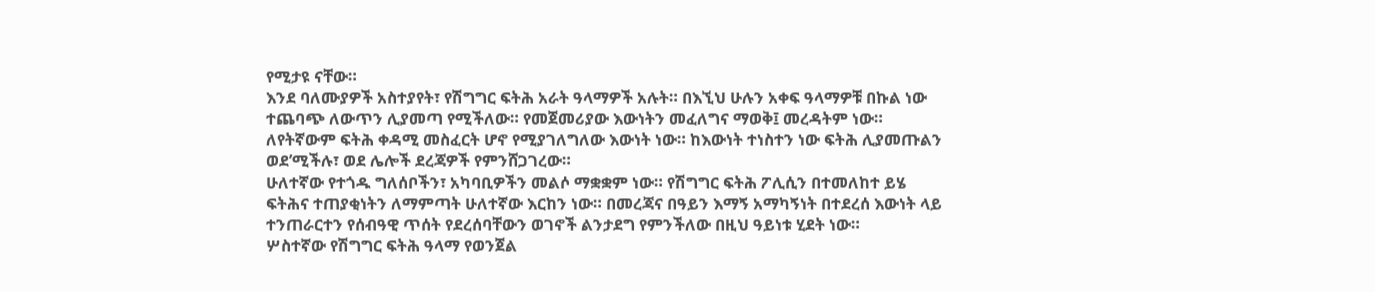የሚታዩ ናቸው።
እንደ ባለሙያዎች አስተያየት፣ የሽግግር ፍትሕ አራት ዓላማዎች አሉት። በእኚህ ሁሉን አቀፍ ዓላማዎቹ በኩል ነው ተጨባጭ ለውጥን ሊያመጣ የሚችለው። የመጀመሪያው እውነትን መፈለግና ማወቅ፤ መረዳትም ነው። ለየትኛውም ፍትሕ ቀዳሚ መስፈርት ሆኖ የሚያገለግለው እውነት ነው። ከእውነት ተነስተን ነው ፍትሕ ሊያመጡልን ወደ’ሚችሉ፣ ወደ ሌሎች ደረጃዎች የምንሸጋገረው።
ሁለተኛው የተጎዱ ግለሰቦችን፣ አካባቢዎችን መልሶ ማቋቋም ነው። የሽግግር ፍትሕ ፖሊሲን በተመለከተ ይሄ ፍትሕና ተጠያቂነትን ለማምጣት ሁለተኛው እርከን ነው። በመረጃና በዓይን እማኝ አማካኝነት በተደረሰ እውነት ላይ ተንጠራርተን የሰብዓዊ ጥሰት የደረሰባቸውን ወገኖች ልንታደግ የምንችለው በዚህ ዓይነቱ ሂደት ነው።
ሦስተኛው የሽግግር ፍትሕ ዓላማ የወንጀል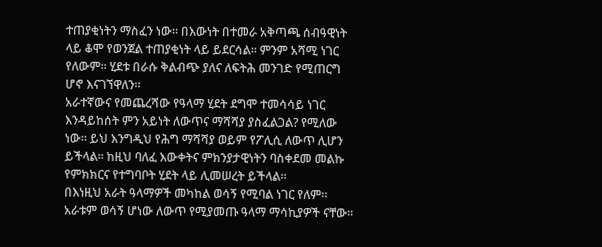ተጠያቂነትን ማስፈን ነው። በእውነት በተመራ አቅጣጫ ሰብዓዊነት ላይ ቆሞ የወንጀል ተጠያቂነት ላይ ይደርሳል። ምንም አሻሚ ነገር የለውም። ሂደቱ በራሱ ቅልብጭ ያለና ለፍትሕ መንገድ የሚጠርግ ሆኖ እናገኘዋለን።
አራተኛውና የመጨረሻው የዓላማ ሂደት ደግሞ ተመሳሳይ ነገር እንዳይከሰት ምን አይነት ለውጥና ማሻሻያ ያስፈልጋል? የሚለው ነው። ይህ እንግዲህ የሕግ ማሻሻያ ወይም የፖሊሲ ለውጥ ሊሆን ይችላል። ከዚህ ባለፈ እውቀትና ምክንያታዊነትን ባስቀደመ መልኩ የምክክርና የተግባቦት ሂደት ላይ ሊመሠረት ይችላል።
በእነዚህ አራት ዓላማዎች መካከል ወሳኝ የሚባል ነገር የለም። አራቱም ወሳኝ ሆነው ለውጥ የሚያመጡ ዓላማ ማሳኪያዎች ናቸው።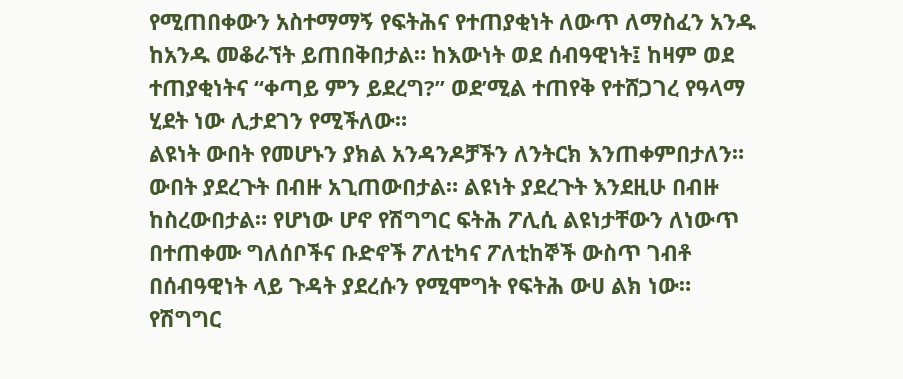የሚጠበቀውን አስተማማኝ የፍትሕና የተጠያቂነት ለውጥ ለማስፈን አንዱ ከአንዱ መቆራኘት ይጠበቅበታል። ከእውነት ወደ ሰብዓዊነት፤ ከዛም ወደ ተጠያቂነትና “ቀጣይ ምን ይደረግ?” ወደ’ሚል ተጠየቅ የተሸጋገረ የዓላማ ሂደት ነው ሊታደገን የሚችለው።
ልዩነት ውበት የመሆኑን ያክል አንዳንዶቻችን ለንትርክ እንጠቀምበታለን። ውበት ያደረጉት በብዙ አጊጠውበታል። ልዩነት ያደረጉት እንደዚሁ በብዙ ከስረውበታል። የሆነው ሆኖ የሽግግር ፍትሕ ፖሊሲ ልዩነታቸውን ለነውጥ በተጠቀሙ ግለሰቦችና ቡድኖች ፖለቲካና ፖለቲከኞች ውስጥ ገብቶ በሰብዓዊነት ላይ ጉዳት ያደረሱን የሚሞግት የፍትሕ ውሀ ልክ ነው።
የሽግግር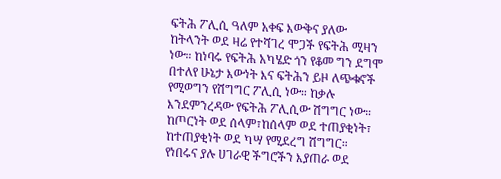ፍትሕ ፖሊሲ ዓለም አቀፍ እውቅና ያለው ከትላንት ወደ ዛሬ የተሻገረ ሞጋች የፍትሕ ሚዛን ነው። ከነባሩ የፍትሕ አካሄድ ጎን የቆመ ግን ደግሞ በተለየ ሁኔታ እውነት እና ፍትሕን ይዞ ለጭቁኖች የሚወግን የሽግግር ፖሊሲ ነው። ከቃሉ እንደምንረዳው የፍትሕ ፖሊሲው ሽግግር ነው። ከጦርነት ወደ ሰላም፣ከሰላም ወደ ተጠያቂነት፣ ከተጠያቂነት ወደ ካሣ የሚደረግ ሽግግር።
የነበሩና ያሉ ሀገራዊ ችግሮችን እያጠራ ወደ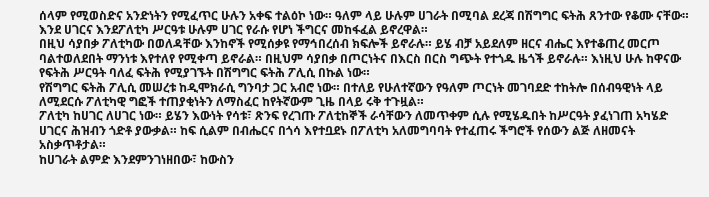ሰላም የሚወስድና አንድነትን የሚፈጥር ሁሉን አቀፍ ተልዕኮ ነው። ዓለም ላይ ሁሉም ሀገራት በሚባል ደረጃ በሽግግር ፍትሕ ጸንተው የቆሙ ናቸው። እንደ ሀገርና እንደፖለቲካ ሥርዓቱ ሁሉም ሀገር የራሱ የሆነ ችግርና መከፋፈል ይኖረዋል።
በዚህ ሳያበቃ ፖለቲካው በወለዳቸው እንከኖች የሚሰቃዩ የማኅበረሰብ ክፍሎች ይኖራሉ። ይሄ ብቻ አይደለም ዘርና ብሔር እየተቆጠረ መርጦ ባልተወለደበት ማንነቱ እየተለየ የሚቀጣ ይኖራል። በዚህም ሳያበቃ በጦርነትና በእርስ በርስ ግጭት የተጎዱ ዜጎች ይኖራሉ። እነዚህ ሁሉ ከዋናው የፍትሕ ሥርዓት ባለፈ ፍትሕ የሚያገኙት በሽግግር ፍትሕ ፖሊሲ በኩል ነው።
የሽግግር ፍትሕ ፖሊሲ መሠረቱ ከዲሞክራሲ ግንባታ ጋር አብሮ ነው። በተለይ የሁለተኛውን የዓለም ጦርነት መገባደድ ተከትሎ በሰብዓዊነት ላይ ለሚደርሱ ፖለቲካዊ ግፎች ተጠያቂነትን ለማስፈር ከየትኛውም ጊዜ በላይ ሩቅ ተጉዟል።
ፖለቲካ ከሀገር ለሀገር ነው። ይሄን እውነት የሳቱ፣ ጽንፍ የረገጡ ፖለቲከኞች ራሳቸውን ለመጥቀም ሲሉ የሚሄዱበት ከሥርዓት ያፈነገጠ አካሄድ ሀገርና ሕዝብን ጎድቶ ያውቃል። ከፍ ሲልም በብሔርና በጎሳ እየተቧደኑ በፖለቲካ አለመግባባት የተፈጠሩ ችግሮች የሰውን ልጅ ለዘመናት አስቃጥቶታል።
ከሀገራት ልምድ እንደምንገነዘበው፣ ከውስን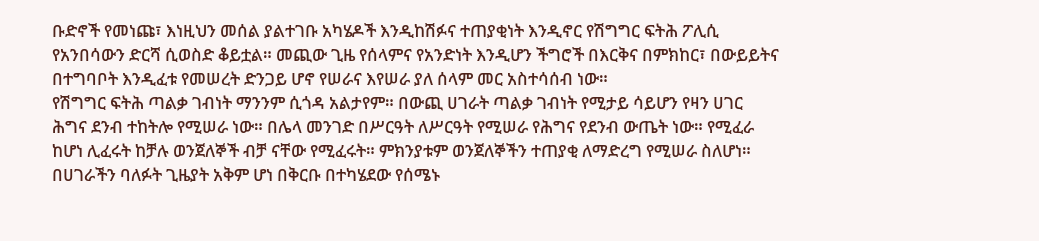ቡድኖች የመነጩ፣ እነዚህን መሰል ያልተገቡ አካሄዶች እንዲከሽፉና ተጠያቂነት እንዲኖር የሽግግር ፍትሕ ፖሊሲ የአንበሳውን ድርሻ ሲወስድ ቆይቷል። መጪው ጊዜ የሰላምና የአንድነት እንዲሆን ችግሮች በእርቅና በምክከር፣ በውይይትና በተግባቦት እንዲፈቱ የመሠረት ድንጋይ ሆኖ የሠራና እየሠራ ያለ ሰላም መር አስተሳሰብ ነው።
የሽግግር ፍትሕ ጣልቃ ገብነት ማንንም ሲጎዳ አልታየም። በውጪ ሀገራት ጣልቃ ገብነት የሚታይ ሳይሆን የዛን ሀገር ሕግና ደንብ ተከትሎ የሚሠራ ነው። በሌላ መንገድ በሥርዓት ለሥርዓት የሚሠራ የሕግና የደንብ ውጤት ነው። የሚፈራ ከሆነ ሊፈሩት ከቻሉ ወንጀለኞች ብቻ ናቸው የሚፈሩት። ምክንያቱም ወንጀለኞችን ተጠያቂ ለማድረግ የሚሠራ ስለሆነ።
በሀገራችን ባለፉት ጊዜያት አቅም ሆነ በቅርቡ በተካሄደው የሰሜኑ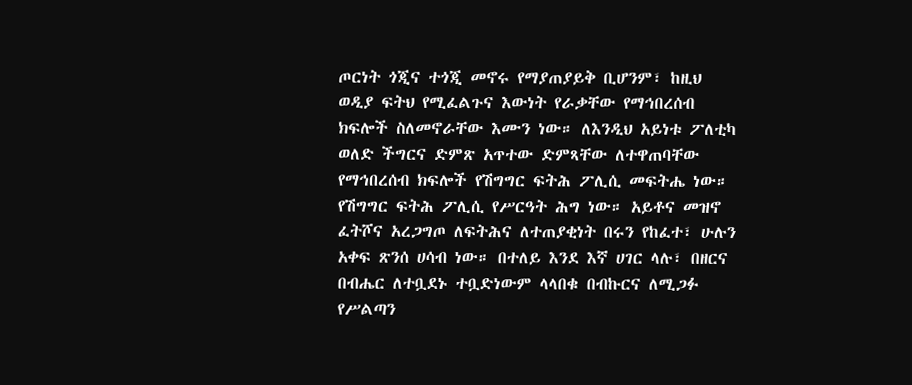ጦርነት ጎጂና ተጎጂ መኖሩ የማያጠያይቅ ቢሆንም፣ ከዚህ ወዲያ ፍትህ የሚፈልጉና እውነት የራቃቸው የማኅበረሰብ ክፍሎች ስለመኖራቸው እሙን ነው። ለእንዲህ አይነቱ ፖለቲካ ወለድ ችግርና ድምጽ አጥተው ድምጻቸው ለተዋጠባቸው የማኅበረሰብ ክፍሎች የሽግግር ፍትሕ ፖሊሲ መፍትሔ ነው።
የሽግግር ፍትሕ ፖሊሲ የሥርዓት ሕግ ነው። አይቶና መዝኖ ፈትሾና አረጋግጦ ለፍትሕና ለተጠያቂነት በሩን የከፈተ፣ ሁሉን አቀፍ ጽንሰ ሀሳብ ነው። በተለይ እንደ እኛ ሀገር ላሉ፣ በዘርና በብሔር ለተቧደኑ ተቧድነውም ላላበቁ በብኩርና ለሚጋፉ የሥልጣን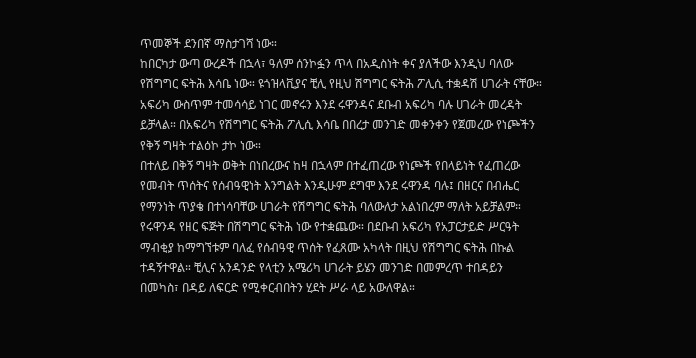ጥመኞች ደንበኛ ማስታገሻ ነው።
ከበርካታ ውጣ ውረዶች በኋላ፣ ዓለም ሰንኮፏን ጥላ በአዲስነት ቀና ያለችው እንዲህ ባለው የሽግግር ፍትሕ እሳቤ ነው። ዩጎዝላቪያና ቺሊ የዚህ ሽግግር ፍትሕ ፖሊሲ ተቋዳሽ ሀገራት ናቸው። አፍሪካ ውስጥም ተመሳሳይ ነገር መኖሩን እንደ ሩዋንዳና ደቡብ አፍሪካ ባሉ ሀገራት መረዳት ይቻላል። በአፍሪካ የሽግግር ፍትሕ ፖሊሲ እሳቤ በበረታ መንገድ መቀንቀን የጀመረው የነጮችን የቅኝ ግዛት ተልዕኮ ታኮ ነው።
በተለይ በቅኝ ግዛት ወቅት በነበረውና ከዛ በኋላም በተፈጠረው የነጮች የበላይነት የፈጠረው የመብት ጥሰትና የሰብዓዊነት እንግልት እንዲሁም ደግሞ እንደ ሩዋንዳ ባሉ፤ በዘርና በብሔር የማንነት ጥያቄ በተነሳባቸው ሀገራት የሽግግር ፍትሕ ባለውለታ አልነበረም ማለት አይቻልም።
የሩዋንዳ የዘር ፍጅት በሽግግር ፍትሕ ነው የተቋጨው። በደቡብ አፍሪካ የአፓርታይድ ሥርዓት ማብቂያ ከማግኘቱም ባለፈ የሰብዓዊ ጥሰት የፈጸሙ አካላት በዚህ የሽግግር ፍትሕ በኩል ተዳኝተዋል። ቺሊና አንዳንድ የላቲን አሜሪካ ሀገራት ይሄን መንገድ በመምረጥ ተበዳይን በመካስ፣ በዳይ ለፍርድ የሚቀርብበትን ሂደት ሥራ ላይ አውለዋል።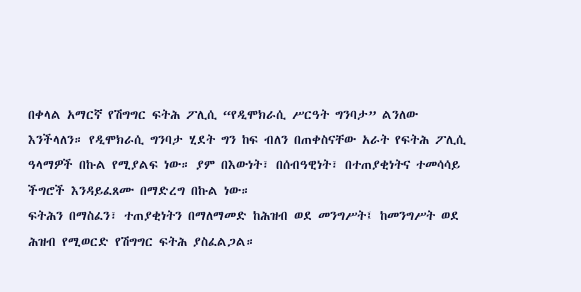በቀላል አማርኛ የሽግግር ፍትሕ ፖሊሲ “የዲሞክራሲ ሥርዓት ግንባታ” ልንለው እንችላለን። የዲሞክራሲ ግንባታ ሂደት ግን ከፍ ብለን በጠቀስናቸው አራት የፍትሕ ፖሊሲ ዓላማዎች በኩል የሚያልፍ ነው። ያም በእውነት፣ በሰብዓዊነት፣ በተጠያቂነትና ተመሳሳይ ችግሮች እንዳይፈጸሙ በማድረግ በኩል ነው።
ፍትሕን በማስፈን፣ ተጠያቂነትን በማለማመድ ከሕዝብ ወደ መንግሥት፤ ከመንግሥት ወደ ሕዝብ የሚወርድ የሽግግር ፍትሕ ያስፈልጋል።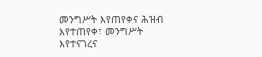መንግሥት እየጠየቀና ሕዝብ እየተጠየቀ፣ መንግሥት እየተናገረና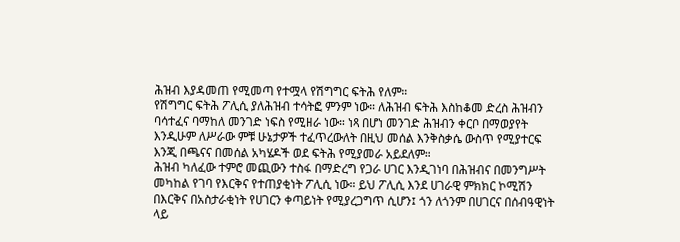ሕዝብ እያዳመጠ የሚመጣ የተሟላ የሽግግር ፍትሕ የለም።
የሽግግር ፍትሕ ፖሊሲ ያለሕዝብ ተሳትፎ ምንም ነው። ለሕዝብ ፍትሕ እስከቆመ ድረስ ሕዝብን ባሳተፈና ባማከለ መንገድ ነፍስ የሚዘራ ነው። ነጻ በሆነ መንገድ ሕዝብን ቀርቦ በማወያየት እንዲሁም ለሥራው ምቹ ሁኔታዎች ተፈጥረውለት በዚህ መሰል እንቅስቃሴ ውስጥ የሚያተርፍ እንጂ በጫናና በመሰል አካሄዶች ወደ ፍትሕ የሚያመራ አይደለም።
ሕዝብ ካለፈው ተምሮ መጪውን ተስፋ በማድረግ የጋራ ሀገር እንዲገነባ በሕዝብና በመንግሥት መካከል የገባ የእርቅና የተጠያቂነት ፖሊሲ ነው። ይህ ፖሊሲ እንደ ሀገራዊ ምክክር ኮሚሽን በእርቅና በአስታራቂነት የሀገርን ቀጣይነት የሚያረጋግጥ ሲሆን፤ ጎን ለጎንም በሀገርና በሰብዓዊነት ላይ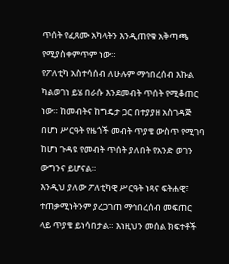ጥሰት የፈጸሙ አካላትን እንዲጠየቁ አቅጣጫ የሚያስቀምጥም ነው።
የፖለቲካ አስተሳሰብ ለሁሉም ማኅበረሰብ እኩል ካልወገነ ይሄ በራሱ እንደመብት ጥሰት የሚቆጠር ነው። ከመብትና ከግዴታ ጋር በተያያዘ አስገዳጅ በሆነ ሥርዓት የዜጎች መብት ጥያቄ ውስጥ የሚገባ ከሆነ ጉዳዩ የመብት ጥሰት ያለበት የአንድ ወገን ውግንና ይሆናል።
እንዲህ ያለው ፖለቲካዊ ሥርዓት ነጻና ፍትሐዊ፣ ተጠቃሚነትንም ያረጋገጠ ማኅበረሰብ መፍጠር ላይ ጥያቄ ይነሳበታል። እነዚህን መሰል ክፍተቶች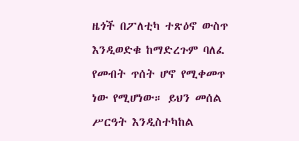ዜጎች በፖለቲካ ተጽዕኖ ውስጥ እንዲወድቁ ከማድረጉም ባለፈ የመብት ጥሰት ሆኖ የሚቀመጥ ነው የሚሆነው። ይህን መሰል ሥርዓት እንዲስተካከል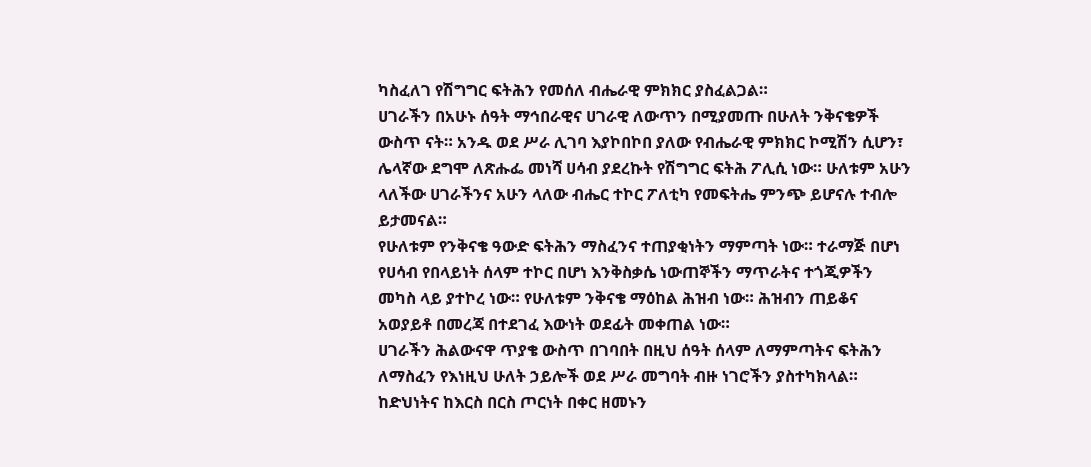ካስፈለገ የሽግግር ፍትሕን የመሰለ ብሔራዊ ምክክር ያስፈልጋል።
ሀገራችን በአሁኑ ሰዓት ማኅበራዊና ሀገራዊ ለውጥን በሚያመጡ በሁለት ንቅናቄዎች ውስጥ ናት። አንዱ ወደ ሥራ ሊገባ እያኮበኮበ ያለው የብሔራዊ ምክክር ኮሚሽን ሲሆን፣ ሌላኛው ደግሞ ለጽሑፌ መነሻ ሀሳብ ያደረኩት የሽግግር ፍትሕ ፖሊሲ ነው። ሁለቱም አሁን ላለችው ሀገራችንና አሁን ላለው ብሔር ተኮር ፖለቲካ የመፍትሔ ምንጭ ይሆናሉ ተብሎ ይታመናል።
የሁለቱም የንቅናቄ ዓውድ ፍትሕን ማስፈንና ተጠያቂነትን ማምጣት ነው። ተራማጅ በሆነ የሀሳብ የበላይነት ሰላም ተኮር በሆነ እንቅስቃሴ ነውጠኞችን ማጥራትና ተጎጂዎችን መካስ ላይ ያተኮረ ነው። የሁለቱም ንቅናቄ ማዕከል ሕዝብ ነው። ሕዝብን ጠይቆና አወያይቶ በመረጃ በተደገፈ እውነት ወደፊት መቀጠል ነው።
ሀገራችን ሕልውናዋ ጥያቄ ውስጥ በገባበት በዚህ ሰዓት ሰላም ለማምጣትና ፍትሕን ለማስፈን የእነዚህ ሁለት ኃይሎች ወደ ሥራ መግባት ብዙ ነገሮችን ያስተካክላል። ከድህነትና ከእርስ በርስ ጦርነት በቀር ዘመኑን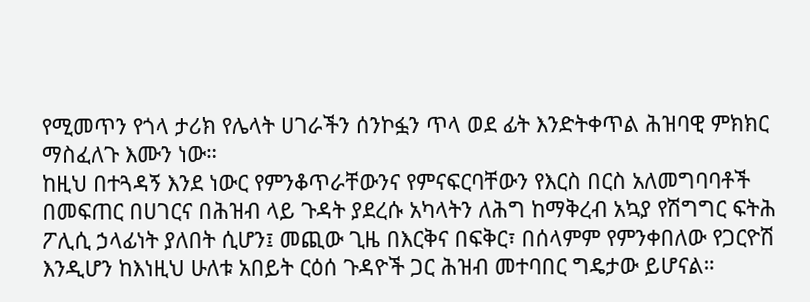የሚመጥን የጎላ ታሪክ የሌላት ሀገራችን ሰንኮፏን ጥላ ወደ ፊት እንድትቀጥል ሕዝባዊ ምክክር ማስፈለጉ እሙን ነው።
ከዚህ በተጓዳኝ እንደ ነውር የምንቆጥራቸውንና የምናፍርባቸውን የእርስ በርስ አለመግባባቶች በመፍጠር በሀገርና በሕዝብ ላይ ጉዳት ያደረሱ አካላትን ለሕግ ከማቅረብ አኳያ የሽግግር ፍትሕ ፖሊሲ ኃላፊነት ያለበት ሲሆን፤ መጪው ጊዜ በእርቅና በፍቅር፣ በሰላምም የምንቀበለው የጋርዮሽ እንዲሆን ከእነዚህ ሁለቱ አበይት ርዕሰ ጉዳዮች ጋር ሕዝብ መተባበር ግዴታው ይሆናል።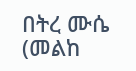በትረ ሙሴ (መልከ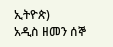ኢትዮጵ)
አዲስ ዘመን ሰኞ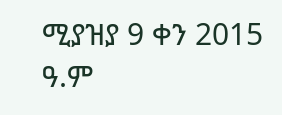ሚያዝያ 9 ቀን 2015 ዓ.ም